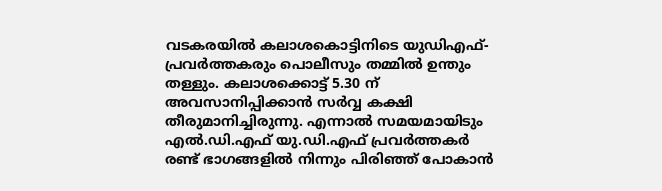വടകരയിൽ കലാശകൊട്ടിനിടെ യുഡിഎഫ്- പ്രവർത്തകരും പൊലീസും തമ്മിൽ ഉന്തും തള്ളും. കലാശക്കൊട്ട് 5.30 ന് അവസാനിപ്പിക്കാൻ സർവ്വ കക്ഷി തീരുമാനിച്ചിരുന്നു. എന്നാൽ സമയമായിടും എൽ.ഡി.എഫ് യു.ഡി.എഫ് പ്രവർത്തകർ രണ്ട് ഭാഗങ്ങളിൽ നിന്നും പിരിഞ്ഞ് പോകാൻ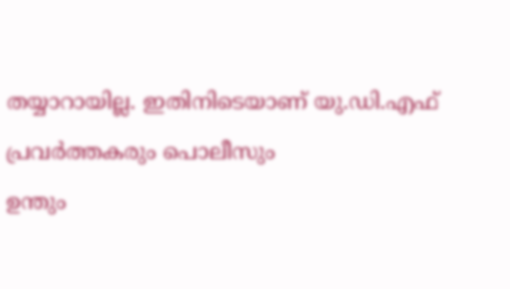തയ്യാറായില്ല. ഇതിനിടെയാണ് യു.ഡി.എഫ് പ്രവർത്തകരും പൊലീസും
ഉന്തും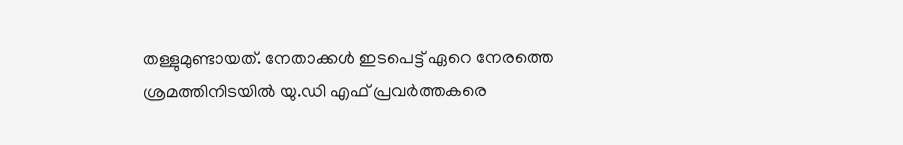തള്ളുമുണ്ടായത്. നേതാക്കൾ ഇടപെട്ട് ഏറെ നേരത്തെ ശ്രമത്തിനിടയിൽ യു.ഡി എഫ് പ്രവർത്തകരെ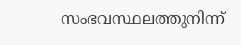സംഭവസ്ഥലത്തുനിന്ന്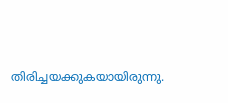തിരിച്ചയക്കുകയായിരുന്നു.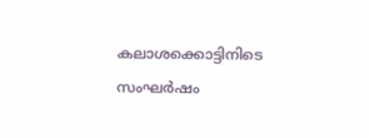കലാശക്കൊട്ടിനിടെ സംഘർഷം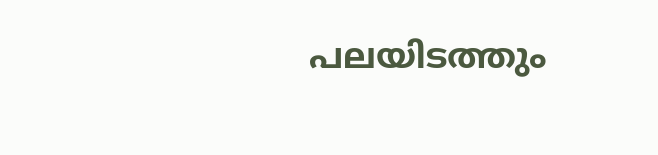പലയിടത്തും